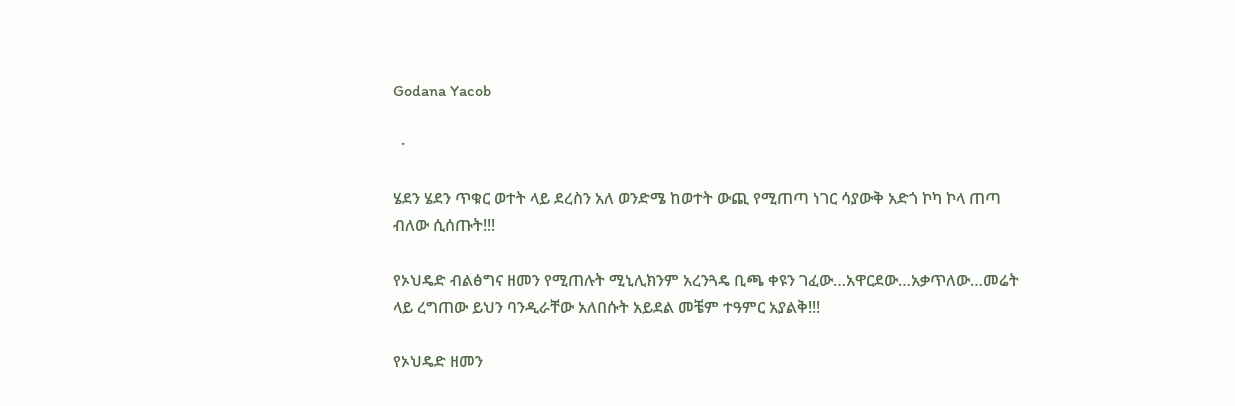Godana Yacob

  ·

ሄደን ሄደን ጥቁር ወተት ላይ ደረስን አለ ወንድሜ ከወተት ውጪ የሚጠጣ ነገር ሳያውቅ አድጎ ኮካ ኮላ ጠጣ ብለው ሲሰጡት!!!

የኦህዴድ ብልፅግና ዘመን የሚጠሉት ሚኒሊክንም አረንጓዴ ቢጫ ቀዩን ገፈው…አዋርደው…አቃጥለው…መሬት ላይ ረግጠው ይህን ባንዲራቸው አለበሱት አይደል መቼም ተዓምር አያልቅ!!!

የኦህዴድ ዘመን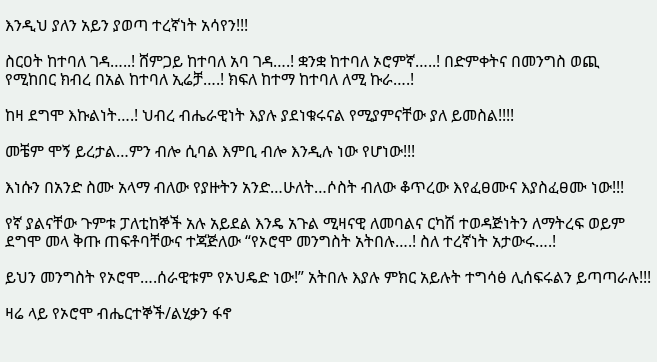እንዲህ ያለን አይን ያወጣ ተረኛነት አሳየን!!!

ስርዐት ከተባለ ገዳ…..! ሸምጋይ ከተባለ አባ ገዳ….! ቋንቋ ከተባለ ኦሮምኛ…..! በድምቀትና በመንግስ ወጪ የሚከበር ክብረ በአል ከተባለ ኢሬቻ….! ክፍለ ከተማ ከተባለ ለሚ ኩራ….!

ከዛ ደግሞ እኩልነት….! ህብረ ብሔራዊነት እያሉ ያደነቁሩናል የሚያምናቸው ያለ ይመስል!!!!

መቼም ሞኝ ይረታል…ምን ብሎ ሲባል እምቢ ብሎ እንዲሉ ነው የሆነው!!!

እነሱን በአንድ ስሙ አላማ ብለው የያዙትን አንድ…ሁለት…ሶስት ብለው ቆጥረው እየፈፀሙና እያስፈፀሙ ነው!!!

የኛ ያልናቸው ጉምቱ ፓለቲከኞች አሉ አይደል እንዴ አጉል ሚዛናዊ ለመባልና ርካሽ ተወዳጅነትን ለማትረፍ ወይም ደግሞ መላ ቅጡ ጠፍቶባቸውና ተጃጅለው “የኦሮሞ መንግስት አትበሉ….! ስለ ተረኛነት አታውሩ….!

ይህን መንግስት የኦሮሞ….ሰራዊቱም የኦህዴድ ነው!” አትበሉ እያሉ ምክር አይሉት ተግሳፅ ሊሰፍሩልን ይጣጣራሉ!!!

ዛሬ ላይ የኦሮሞ ብሔርተኞች/ልሂቃን ፋኖ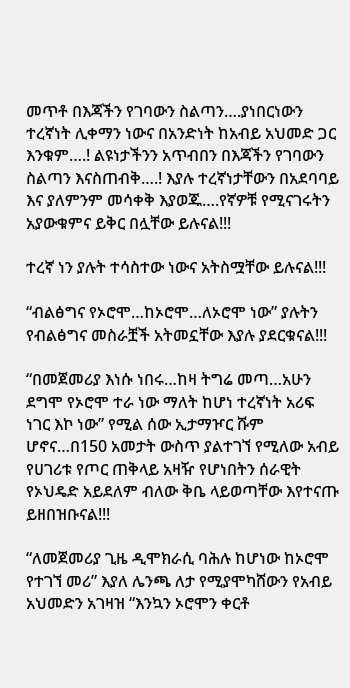መጥቶ በእጃችን የገባውን ስልጣን….ያነበርነውን ተረኛነት ሊቀማን ነውና በአንድነት ከአብይ አህመድ ጋር እንቁም….! ልዩነታችንን አጥብበን በእጃችን የገባውን ስልጣን እናስጠብቅ….! እያሉ ተረኛነታቸውን በአደባባይ እና ያለምንም መሳቀቅ እያወጁ….የኛዎቹ የሚናገሩትን አያውቁምና ይቅር በሏቸው ይሉናል!!!

ተረኛ ነን ያሉት ተሳስተው ነውና አትስሟቸው ይሉናል!!!

“ብልፅግና የኦሮሞ…ከኦሮሞ…ለኦሮሞ ነው” ያሉትን የብልፅግና መስራቿች አትመኗቸው እያሉ ያደርቁናል!!!

“በመጀመሪያ እነሱ ነበሩ…ከዛ ትግሬ መጣ…አሁን ደግሞ የኦሮሞ ተራ ነው ማለት ከሆነ ተረኛነት አሪፍ ነገር እኮ ነው” የሚል ሰው ኢታማዦር ሹም ሆኖና…በ150 አመታት ውስጥ ያልተገኘ የሚለው አብይ የሀገሪቱ የጦር ጠቅላይ አዛዥ የሆነበትን ሰራዊት የኦህዴድ አይደለም ብለው ቅቤ ላይወጣቸው እየተናጡ ይዘበዝቡናል!!!

“ለመጀመሪያ ጊዜ ዲሞክራሲ ባሕሉ ከሆነው ከኦሮሞ የተገኘ መሪ” እያለ ሌንጫ ለታ የሚያሞካሸውን የአብይ አህመድን አገዛዝ “እንኳን ኦሮሞን ቀርቶ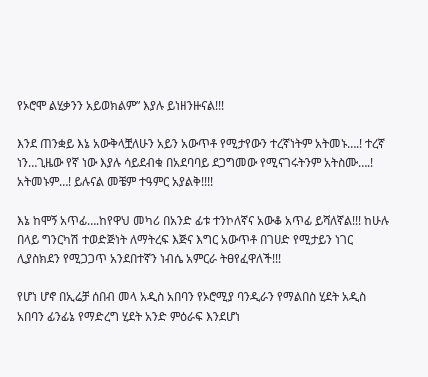የኦሮሞ ልሂቃንን አይወክልም” እያሉ ይነዘንዙናል!!!

እንደ ጠንቋይ እኔ አውቅላቿለሁን አይን አውጥቶ የሚታየውን ተረኛነትም አትመኑ….! ተረኛ ነን…ጊዜው የኛ ነው እያሉ ሳይደብቁ በአደባባይ ደጋግመው የሚናገሩትንም አትስሙ….! አትመኑም…! ይሉናል መቼም ተዓምር አያልቅ!!!!

እኔ ከሞኝ አጥፊ….ከየዋህ መካሪ በአንድ ፊቱ ተንኮለኛና አውቆ አጥፊ ይሻለኛል!!! ከሁሉ በላይ ግንርካሽ ተወድጅነት ለማትረፍ እጅና እግር አውጥቶ በገሀድ የሚታይን ነገር ሊያስክደን የሚጋጋጥ አንደበተኛን ነብሴ አምርራ ትፀየፈዋለች!!!

የሆነ ሆኖ በኢሬቻ ሰበብ መላ አዲስ አበባን የኦሮሚያ ባንዲራን የማልበስ ሂደት አዲስ አበባን ፊንፊኔ የማድረግ ሂደት አንድ ምዕራፍ እንደሆነ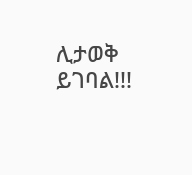ሊታወቅ ይገባል!!!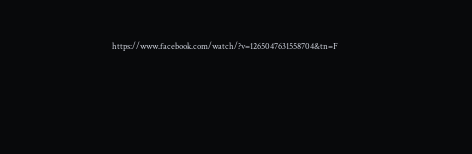https://www.facebook.com/watch/?v=1265047631558704&tn=F